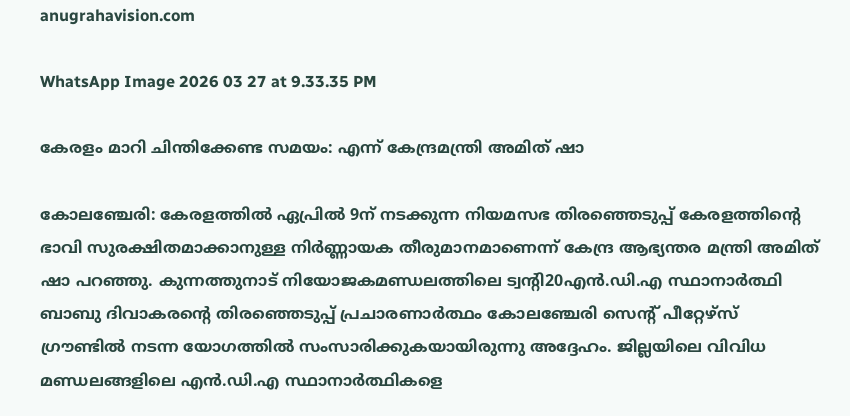anugrahavision.com

WhatsApp Image 2026 03 27 at 9.33.35 PM

കേരളം മാറി ചിന്തിക്കേണ്ട സമയം: എന്ന് കേന്ദ്രമന്ത്രി അമിത് ഷാ

കോലഞ്ചേരി: കേരളത്തിൽ ഏപ്രില്‍ 9ന് നടക്കുന്ന നിയമസഭ തിരഞ്ഞെടുപ്പ് കേരളത്തിന്റെ ഭാവി സുരക്ഷിതമാക്കാനുള്ള നിര്‍ണ്ണായക തീരുമാനമാണെന്ന് കേന്ദ്ര ആഭ്യന്തര മന്ത്രി അമിത് ഷാ പറഞ്ഞു. കുന്നത്തുനാട് നിയോജകമണ്ഡലത്തിലെ ട്വന്റി20എന്‍.ഡി.എ സ്ഥാനാര്‍ത്ഥി ബാബു ദിവാകരന്റെ തിരഞ്ഞെടുപ്പ് പ്രചാരണാര്‍ത്ഥം കോലഞ്ചേരി സെന്റ് പീറ്റേഴ്‌സ് ഗ്രൗണ്ടില്‍ നടന്ന യോഗത്തില്‍ സംസാരിക്കുകയായിരുന്നു അദ്ദേഹം. ജില്ലയിലെ വിവിധ മണ്ഡലങ്ങളിലെ എന്‍.ഡി.എ സ്ഥാനാര്‍ത്ഥികളെ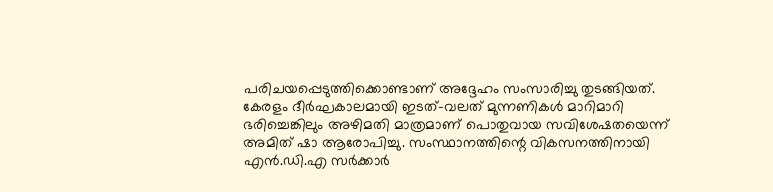പരിചയപ്പെടുത്തിക്കൊണ്ടാണ് അദ്ദേഹം സംസാരിച്ചു തുടങ്ങിയത്. കേരളം ദീര്‍ഘകാലമായി ഇടത്-വലത് മുന്നണികള്‍ മാറിമാറി ഭരിച്ചെങ്കിലും അഴിമതി മാത്രമാണ് പൊതുവായ സവിശേഷതയെന്ന് അമിത് ഷാ ആരോപിച്ചു. സംസ്ഥാനത്തിന്റെ വികസനത്തിനായി എന്‍.ഡി.എ സര്‍ക്കാര്‍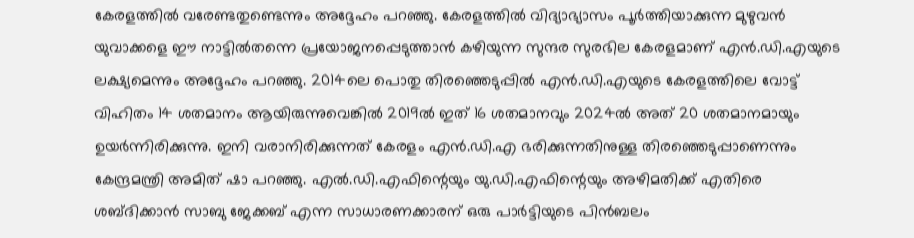കേരളത്തില്‍ വരേണ്ടതുണ്ടെന്നും അദ്ദേഹം പറഞ്ഞു. കേരളത്തില്‍ വിദ്യാഭ്യാസം പൂര്‍ത്തിയാക്കുന്ന മുഴുവന്‍ യുവാക്കളെ ഈ നാട്ടില്‍തന്നെ പ്രയോജനപ്പെടുത്താന്‍ കഴിയുന്ന സുന്ദര സുരഭില കേരളമാണ് എന്‍.ഡി.എയുടെ ലക്ഷ്യമെന്നും അദ്ദേഹം പറഞ്ഞു. 2014ലെ പൊതു തിരഞ്ഞെടുപ്പില്‍ എന്‍.ഡി.എയുടെ കേരളത്തിലെ വോട്ട് വിഹിതം 14 ശതമാനം ആയിരുന്നുവെങ്കില്‍ 2019ല്‍ ഇത് 16 ശതമാനവും 2024ല്‍ അത് 20 ശതമാനമായും ഉയര്‍ന്നിരിക്കുന്നു. ഇനി വരാനിരിക്കുന്നത് കേരളം എന്‍.ഡി.എ ഭരിക്കുന്നതിനുള്ള തിരഞ്ഞെടുപ്പാണെന്നും കേന്ദ്രമന്ത്രി അമിത് ഷാ പറഞ്ഞു. എല്‍.ഡി.എഫിന്റെയും യു.ഡി.എഫിന്റെയും അഴിമതിക്ക് എതിരെ ശബ്ദിക്കാന്‍ സാബു ജേക്കബ് എന്ന സാധാരണക്കാരന് ഒരു പാര്‍ട്ടിയുടെ പിന്‍ബലം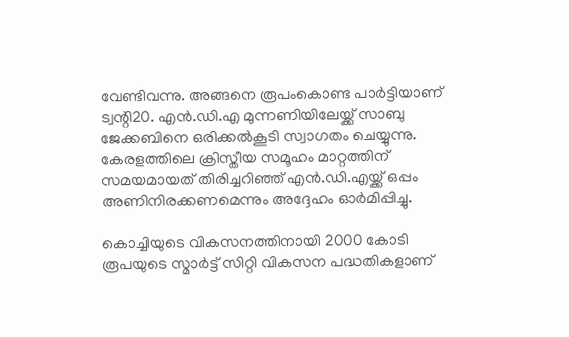വേണ്ടിവന്നു. അങ്ങനെ രൂപംകൊണ്ട പാര്‍ട്ടിയാണ് ട്വന്റി20. എന്‍.ഡി.എ മുന്നണിയിലേയ്ക്ക് സാബു ജേക്കബിനെ ഒരിക്കല്‍കൂടി സ്വാഗതം ചെയ്യുന്നു. കേരളത്തിലെ ക്രിസ്തീയ സമൂഹം മാറ്റത്തിന് സമയമായത് തിരിച്ചറിഞ്ഞ് എന്‍.ഡി.എയ്ക്ക് ഒപ്പം അണിനിരക്കണമെന്നും അദ്ദേഹം ഓര്‍മിപ്പിച്ചു.

കൊച്ചിയുടെ വികസനത്തിനായി 2000 കോടി രൂപയുടെ സ്മാര്‍ട്ട് സിറ്റി വികസന പദ്ധതികളാണ്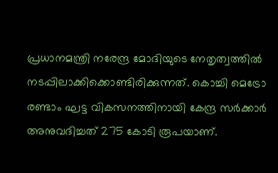പ്രധാനമന്ത്രി നരേന്ദ്ര മോദിയുടെ നേതൃത്വത്തില്‍ നടപ്പിലാക്കിക്കൊണ്ടിരിക്കുന്നത്. കൊച്ചി മെട്രോ രണ്ടാം ഘട്ട വികസനത്തിനായി കേന്ദ്ര സര്‍ക്കാര്‍ അനുവദിച്ചത് 275 കോടി രൂപയാണ്.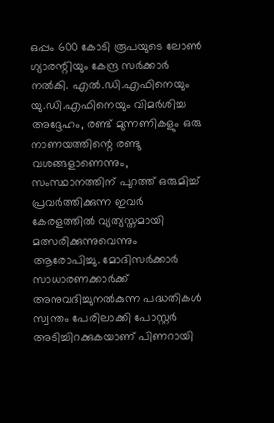ഒപ്പം 600 കോടി രൂപയുടെ ലോണ്‍ ഗ്യാരന്റിയും കേന്ദ്ര സര്‍ക്കാര്‍ നല്‍കി. എല്‍.ഡി.എഫിനെയും യു.ഡി.എഫിനെയും വിമര്‍ശിച്ച അദ്ദേഹം, രണ്ട് മുന്നണികളും ഒരു നാണയത്തിന്റെ രണ്ടു വശങ്ങളാണെന്നും, സംസ്ഥാനത്തിന് പുറത്ത് ഒരുമിച്ച് പ്രവര്‍ത്തിക്കുന്ന ഇവര്‍ കേരളത്തില്‍ വ്യത്യസ്തമായി മത്സരിക്കുന്നുവെന്നും ആരോപിച്ചു. മോദിസര്‍ക്കാര്‍ സാധാരണക്കാര്‍ക്ക് അനുവദിച്ചുനല്‍കുന്ന പദ്ധതികള്‍ സ്വന്തം പേരിലാക്കി പോസ്റ്റര്‍ അടിച്ചിറക്കുകയാണ് പിണറായി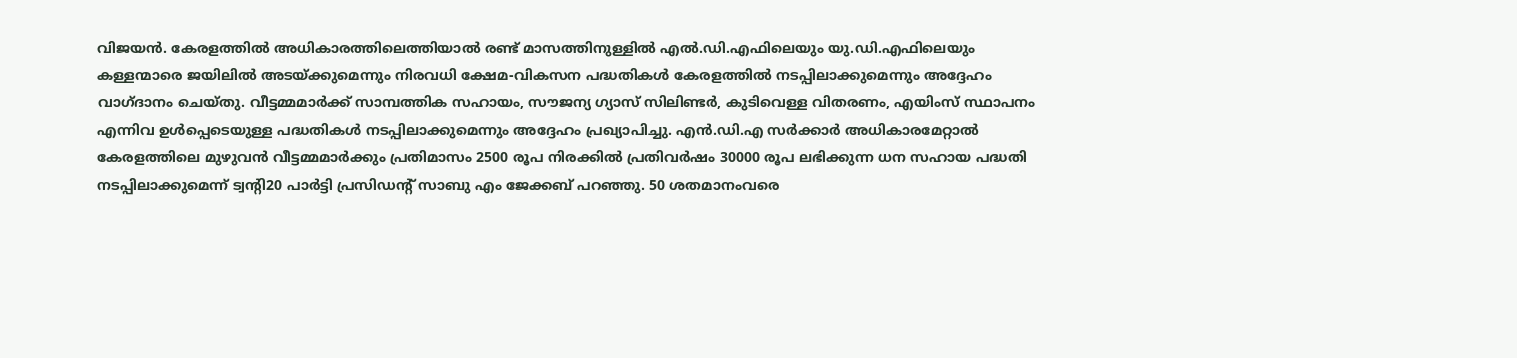വിജയന്‍. കേരളത്തില്‍ അധികാരത്തിലെത്തിയാല്‍ രണ്ട് മാസത്തിനുള്ളില്‍ എല്‍.ഡി.എഫിലെയും യു.ഡി.എഫിലെയും കള്ളന്മാരെ ജയിലില്‍ അടയ്ക്കുമെന്നും നിരവധി ക്ഷേമ-വികസന പദ്ധതികള്‍ കേരളത്തില്‍ നടപ്പിലാക്കുമെന്നും അദ്ദേഹം വാഗ്ദാനം ചെയ്തു. വീട്ടമ്മമാര്‍ക്ക് സാമ്പത്തിക സഹായം, സൗജന്യ ഗ്യാസ് സിലിണ്ടര്‍, കുടിവെള്ള വിതരണം, എയിംസ് സ്ഥാപനം എന്നിവ ഉള്‍പ്പെടെയുള്ള പദ്ധതികള്‍ നടപ്പിലാക്കുമെന്നും അദ്ദേഹം പ്രഖ്യാപിച്ചു. എന്‍.ഡി.എ സര്‍ക്കാര്‍ അധികാരമേറ്റാല്‍ കേരളത്തിലെ മുഴുവന്‍ വീട്ടമ്മമാര്‍ക്കും പ്രതിമാസം 2500 രൂപ നിരക്കില്‍ പ്രതിവര്‍ഷം 30000 രൂപ ലഭിക്കുന്ന ധന സഹായ പദ്ധതി നടപ്പിലാക്കുമെന്ന് ട്വന്റി20 പാര്‍ട്ടി പ്രസിഡന്റ് സാബു എം ജേക്കബ് പറഞ്ഞു. 50 ശതമാനംവരെ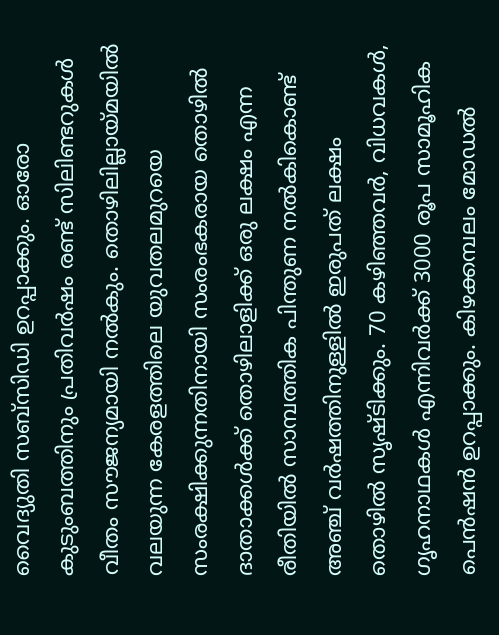വൈദ്യുതി സബ്‌സിഡി ഉറപ്പാക്കും. ഓരോ കുടുംബത്തിനും പ്രതിവര്‍ഷം രണ്ട് സിലിണ്ടറുകള്‍ വീതം സൗജന്യമായി നല്‍കും. തൊഴിലില്ലായ്മയില്‍ വലയുന്ന കേരളത്തിലെ യുവതലമുറയെ സംരക്ഷിക്കുന്നതിനായി സംരംഭകരായ തൊഴില്‍ ദാതാക്കള്‍ക്ക് തൊഴിലാളിക്ക് ഒരു ലക്ഷം എന്ന രീതിയില്‍ സാമ്പത്തിക പിന്തുണ നല്‍കികൊണ്ട് അഞ്ച് വര്‍ഷത്തിനുള്ളില്‍ ഇരുപത് ലക്ഷം തൊഴില്‍ സൃഷ്ടിക്കും. 70 കഴിഞ്ഞവര്‍, വിധവകള്‍, ഗൃഹനാഥകള്‍ എന്നിവര്‍ക്ക് 3000 രൂപ സാമൂഹിക പെന്‍ഷന്‍ ഉറപ്പാക്കും. കിഴക്കമ്പലം മോഡല്‍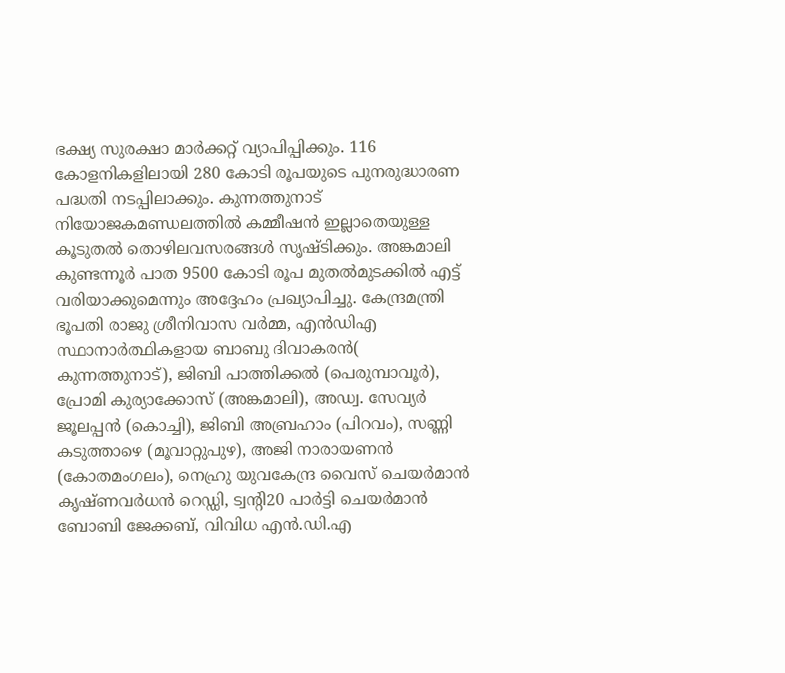ഭക്ഷ്യ സുരക്ഷാ മാര്‍ക്കറ്റ് വ്യാപിപ്പിക്കും. 116 കോളനികളിലായി 280 കോടി രൂപയുടെ പുനരുദ്ധാരണ പദ്ധതി നടപ്പിലാക്കും. കുന്നത്തുനാട് നിയോജകമണ്ഡലത്തില്‍ കമ്മീഷന്‍ ഇല്ലാതെയുള്ള കൂടുതല്‍ തൊഴിലവസരങ്ങള്‍ സൃഷ്ടിക്കും. അങ്കമാലി കുണ്ടന്നൂര്‍ പാത 9500 കോടി രൂപ മുതല്‍മുടക്കില്‍ എട്ട് വരിയാക്കുമെന്നും അദ്ദേഹം പ്രഖ്യാപിച്ചു. കേന്ദ്രമന്ത്രി ഭൂപതി രാജു ശ്രീനിവാസ വര്‍മ്മ, എന്‍ഡിഎ സ്ഥാനാര്‍ത്ഥികളായ ബാബു ദിവാകരന്‍( കുന്നത്തുനാട്), ജിബി പാത്തിക്കല്‍ (പെരുമ്പാവൂര്‍), പ്രോമി കുര്യാക്കോസ് (അങ്കമാലി), അഡ്വ. സേവ്യര്‍ ജൂലപ്പന്‍ (കൊച്ചി), ജിബി അബ്രഹാം (പിറവം), സണ്ണി കടുത്താഴെ (മൂവാറ്റുപുഴ), അജി നാരായണന്‍ (കോതമംഗലം), നെഹ്രു യുവകേന്ദ്ര വൈസ് ചെയര്‍മാന്‍ കൃഷ്ണവര്‍ധന്‍ റെഡ്ഡി, ട്വന്റി20 പാര്‍ട്ടി ചെയര്‍മാന്‍ ബോബി ജേക്കബ്, വിവിധ എന്‍.ഡി.എ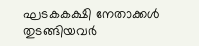ഘടകകക്ഷി നേതാക്കള്‍ തുടങ്ങിയവര്‍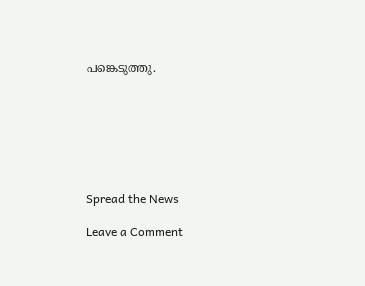പങ്കെടുത്തു.







Spread the News

Leave a Comment